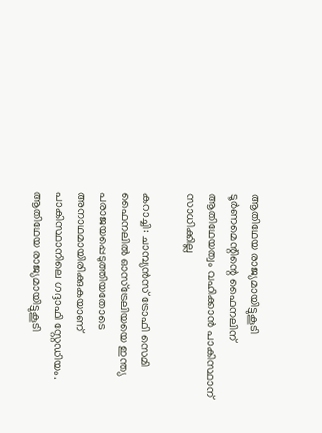ആതിഥേയ രാജ്യമായിട്ടുകൂടി ടൂര്‍ണമെന്റിന്റെ ഫൈനലിന് ആതിഥേയത്വം വഹിക്കാൻ പാകിസ്ഥാന് സാധിക്കില്ല

കറാച്ചി: ചാമ്പ്യൻസ് ട്രോഫി സെമി ഫൈനലില്‍ ഓസ്ട്രേലിയയെ ഇന്ത്യ പരാജയപ്പെടുത്തിയതോടെ അനാഥമായിരിക്കുകയാണ് പാകിസ്ഥാനിലെ ഗദ്ദാഫി സ്റ്റേഡിയം. ആതിഥേയ രാജ്യമായിട്ടുകൂടി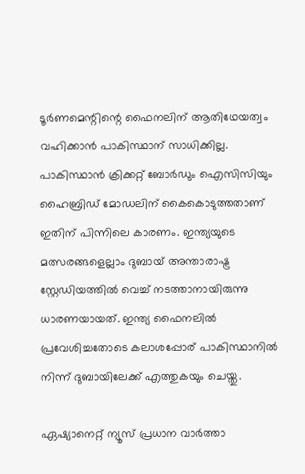ടൂര്‍ണമെന്റിന്റെ ഫൈനലിന് ആതിഥേയത്വം വഹിക്കാൻ പാകിസ്ഥാന് സാധിക്കില്ല. പാകിസ്ഥാൻ ക്രിക്കറ്റ് ബോര്‍ഡും ഐസിസിയും ഹൈബ്രിഡ് മോഡലിന് കൈകൊടുത്തതാണ് ഇതിന് പിന്നിലെ കാരണം. ഇന്ത്യയുടെ മത്സരങ്ങളെല്ലാം ദുബായ് അന്താരാഷ്ട്ര സ്റ്റേഡിയത്തില്‍ വെച്ച് നടത്താനായിരുന്നു ധാരണയായത്. ഇന്ത്യ ഫൈനലില്‍ പ്രവേശിച്ചതോടെ കലാശപ്പോര് പാകിസ്ഥാനില്‍ നിന്ന് ദുബായിലേക്ക് എത്തുകയും ചെയ്തു.

ഏഷ്യാനെറ്റ് ന്യൂസ് പ്രധാന വാർത്താ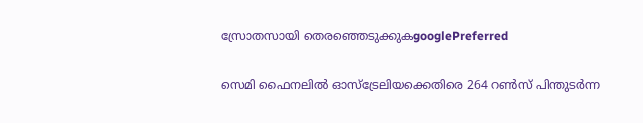സ്രോതസായി തെരഞ്ഞെടുക്കുകgooglePreferred

സെമി ഫൈനലില്‍ ഓസ്ട്രേലിയക്കെതിരെ 264 റണ്‍സ് പിന്തുടര്‍ന്ന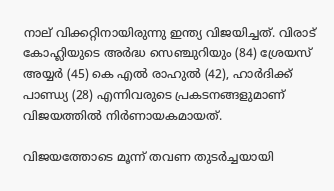നാല് വിക്കറ്റിനായിരുന്നു ഇന്ത്യ വിജയിച്ചത്. വിരാട് കോഹ്ലിയുടെ അര്‍ദ്ധ സെഞ്ചുറിയും (84) ശ്രേയസ് അയ്യര്‍ (45) കെ എല്‍ രാഹുല്‍ (42), ഹാര്‍ദിക്ക് പാണ്ഡ്യ (28) എന്നിവരുടെ പ്രകടനങ്ങളുമാണ് വിജയത്തില്‍ നിര്‍ണായകമായത്.

വിജയത്തോടെ മൂന്ന് തവണ തുടര്‍ച്ചയായി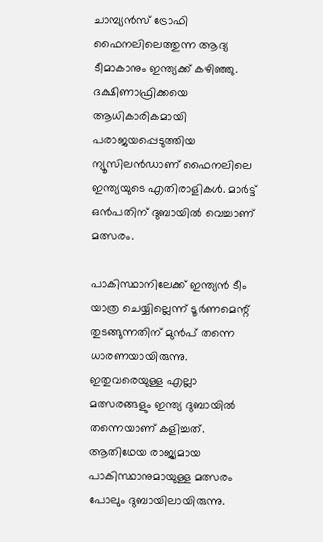ചാമ്പ്യന്‍സ് ട്രോഫി ഫൈനലിലെത്തുന്ന ആദ്യ ടീമാകാനും ഇന്ത്യക്ക് കഴിഞ്ഞു. ദക്ഷിണാഫ്രിക്കയെ ആധികാരികമായി പരാജയപ്പെടുത്തിയ ന്യൂസിലൻഡാണ് ഫൈനലിലെ ഇന്ത്യയുടെ എതിരാളികള്‍. മാര്‍ട്ട് ഒൻപതിന് ദുബായില്‍ വെച്ചാണ് മത്സരം.

പാകിസ്ഥാനിലേക്ക് ഇന്ത്യൻ ടീം യാത്ര ചെയ്യില്ലെന്ന് ടൂര്‍ണമെന്റ് തുടങ്ങുന്നതിന് മുൻപ് തന്നെ ധാരണയായിരുന്നു. ഇതുവരെയുള്ള എല്ലാ മത്സരങ്ങളും ഇന്ത്യ ദുബായില്‍ തന്നെയാണ് കളിച്ചത്. ആതിഥേയ രാജ്യമായ പാകിസ്ഥാനുമായുള്ള മത്സരം പോലും ദുബായിലായിരുന്നു.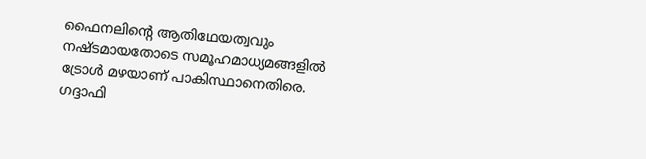ഫൈനലിന്റെ ആതിഥേയത്വവും നഷ്ടമായതോടെ സമൂഹമാധ്യമങ്ങളില്‍ ട്രോള്‍ മഴയാണ് പാകിസ്ഥാനെതിരെ. ഗദ്ദാഫി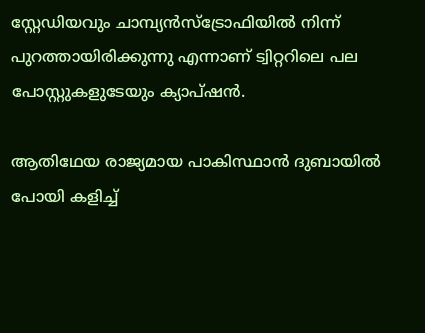സ്റ്റേഡിയവും ചാമ്പ്യൻസ്ട്രോഫിയില്‍ നിന്ന് പുറത്തായിരിക്കുന്നു എന്നാണ് ട്വിറ്ററിലെ പല പോസ്റ്റുകളുടേയും ക്യാപ്ഷൻ.

ആതിഥേയ രാജ്യമായ പാകിസ്ഥാൻ ദുബായില്‍ പോയി കളിച്ച്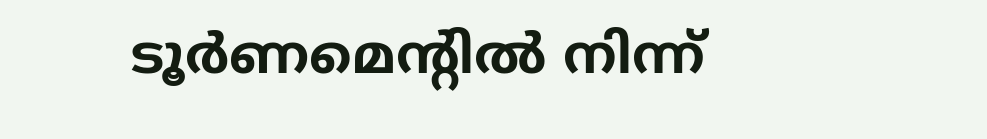ടൂര്‍ണമെന്റില്‍ നിന്ന്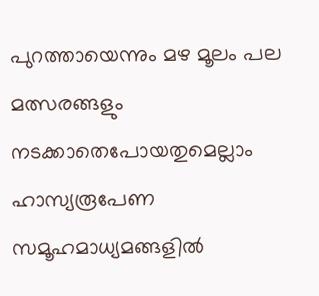പുറത്തായെന്നും മഴ മൂലം പല മത്സരങ്ങളും നടക്കാതെപോയതുമെല്ലാം ഹാസ്യരൂപേണ സമൂഹമാധ്യമങ്ങളില്‍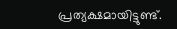പ്രത്യക്ഷമായിട്ടുണ്ട്.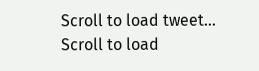Scroll to load tweet…
Scroll to load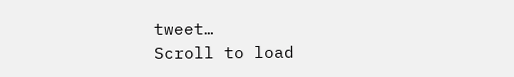tweet…
Scroll to load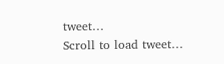tweet…
Scroll to load tweet…